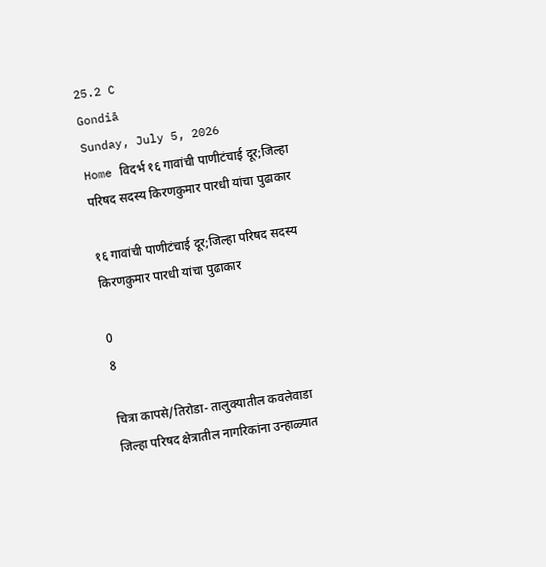25.2 C
Gondiā
Sunday, July 5, 2026
Home विदर्भ १६ गावांची पाणीटंचाई दूर;जिल्हा परिषद सदस्य किरणकुमार पारधी यांचा पुढाकार

१६ गावांची पाणीटंचाई दूर;जिल्हा परिषद सदस्य किरणकुमार पारधी यांचा पुढाकार

0
8

चित्रा कापसे/तिरोडा- तालुक्यातील कवलेवाडा जिल्हा परिषद क्षेत्रातील नागरिकांना उन्हाळ्यात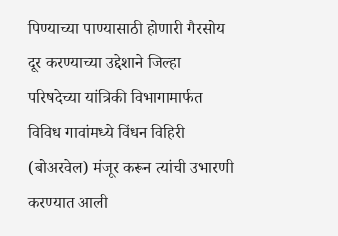पिण्याच्या पाण्यासाठी होणारी गैरसोय दूर करण्याच्या उद्देशाने जिल्हा परिषदेच्या यांत्रिकी विभागामार्फत विविध गावांमध्ये विंधन विहिरी (बोअरवेल) मंजूर करून त्यांची उभारणी करण्यात आली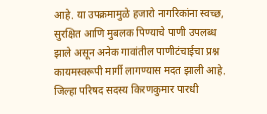आहे. या उपक्रमामुळे हजारो नागरिकांना स्वच्छ, सुरक्षित आणि मुबलक पिण्याचे पाणी उपलब्ध झाले असून अनेक गावांतील पाणीटंचाईचा प्रश्न कायमस्वरूपी मार्गी लागण्यास मदत झाली आहे.
जिल्हा परिषद सदस्य किरणकुमार पारधी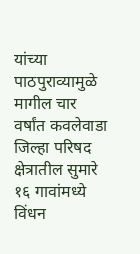यांच्या पाठपुराव्यामुळे मागील चार वर्षांत कवलेवाडा जिल्हा परिषद क्षेत्रातील सुमारे १६ गावांमध्ये विंधन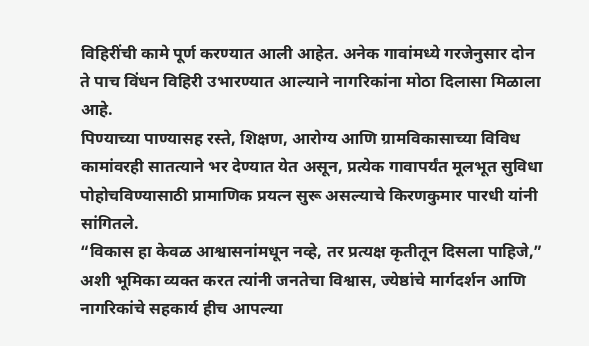विहिरींची कामे पूर्ण करण्यात आली आहेत. अनेक गावांमध्ये गरजेनुसार दोन ते पाच विंधन विहिरी उभारण्यात आल्याने नागरिकांना मोठा दिलासा मिळाला आहे.
पिण्याच्या पाण्यासह रस्ते, शिक्षण, आरोग्य आणि ग्रामविकासाच्या विविध कामांवरही सातत्याने भर देण्यात येत असून, प्रत्येक गावापर्यंत मूलभूत सुविधा पोहोचविण्यासाठी प्रामाणिक प्रयत्न सुरू असल्याचे किरणकुमार पारधी यांनी सांगितले.
“विकास हा केवळ आश्वासनांमधून नव्हे, तर प्रत्यक्ष कृतीतून दिसला पाहिजे,” अशी भूमिका व्यक्त करत त्यांनी जनतेचा विश्वास, ज्येष्ठांचे मार्गदर्शन आणि नागरिकांचे सहकार्य हीच आपल्या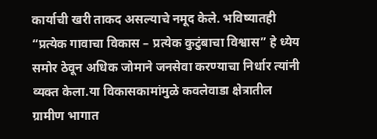कार्याची खरी ताकद असल्याचे नमूद केले. भविष्यातही “प्रत्येक गावाचा विकास – प्रत्येक कुटुंबाचा विश्वास” हे ध्येय समोर ठेवून अधिक जोमाने जनसेवा करण्याचा निर्धार त्यांनी व्यक्त केला.या विकासकामांमुळे कवलेवाडा क्षेत्रातील ग्रामीण भागात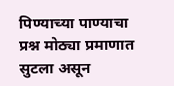पिण्याच्या पाण्याचा प्रश्न मोठ्या प्रमाणात सुटला असून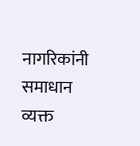नागरिकांनी समाधान व्यक्त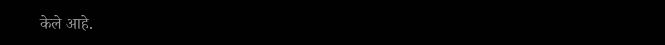केले आहे.